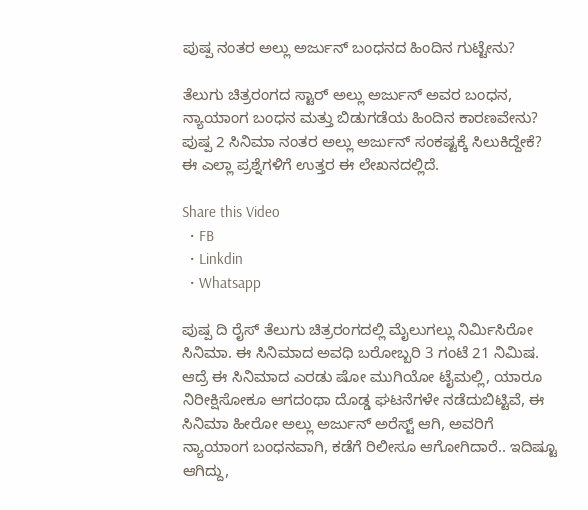ಪುಷ್ಪ ನಂತರ ಅಲ್ಲು ಅರ್ಜುನ್ ಬಂಧನದ ಹಿಂದಿನ ಗುಟ್ಟೇನು?

ತೆಲುಗು ಚಿತ್ರರಂಗದ ಸ್ಟಾರ್ ಅಲ್ಲು ಅರ್ಜುನ್ ಅವರ ಬಂಧನ, ನ್ಯಾಯಾಂಗ ಬಂಧನ ಮತ್ತು ಬಿಡುಗಡೆಯ ಹಿಂದಿನ ಕಾರಣವೇನು? ಪುಷ್ಪ 2 ಸಿನಿಮಾ ನಂತರ ಅಲ್ಲು ಅರ್ಜುನ್ ಸಂಕಷ್ಟಕ್ಕೆ ಸಿಲುಕಿದ್ದೇಕೆ? ಈ ಎಲ್ಲಾ ಪ್ರಶ್ನೆಗಳಿಗೆ ಉತ್ತರ ಈ ಲೇಖನದಲ್ಲಿದೆ.

Share this Video
  • FB
  • Linkdin
  • Whatsapp

ಪುಷ್ಪ ದಿ ರೈಸ್ ತೆಲುಗು ಚಿತ್ರರಂಗದಲ್ಲಿ ಮೈಲುಗಲ್ಲು ನಿರ್ಮಿಸಿರೋ ಸಿನಿಮಾ. ಈ ಸಿನಿಮಾದ ಅವಧಿ ಬರೋಬ್ಬರಿ 3 ಗಂಟೆ 21 ನಿಮಿಷ. ಆದ್ರೆ ಈ ಸಿನಿಮಾದ ಎರಡು ಷೋ ಮುಗಿಯೋ ಟೈಮಲ್ಲಿ, ಯಾರೂ ನಿರೀಕ್ಷಿಸೋಕೂ ಆಗದಂಥಾ ದೊಡ್ಡ ಘಟನೆಗಳೇ ನಡೆದುಬಿಟ್ಟಿವೆ, ಈ ಸಿನಿಮಾ ಹೀರೋ ಅಲ್ಲು ಅರ್ಜುನ್ ಅರೆಸ್ಟ್ ಆಗಿ, ಅವರಿಗೆ ನ್ಯಾಯಾಂಗ ಬಂಧನವಾಗಿ, ಕಡೆಗೆ ರಿಲೀಸೂ ಆಗೋಗಿದಾರೆ.. ಇದಿಷ್ಟೂ ಆಗಿದ್ದು,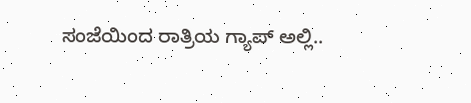ಸಂಜೆಯಿಂದ ರಾತ್ರಿಯ ಗ್ಯಾಪ್ ಅಲ್ಲಿ..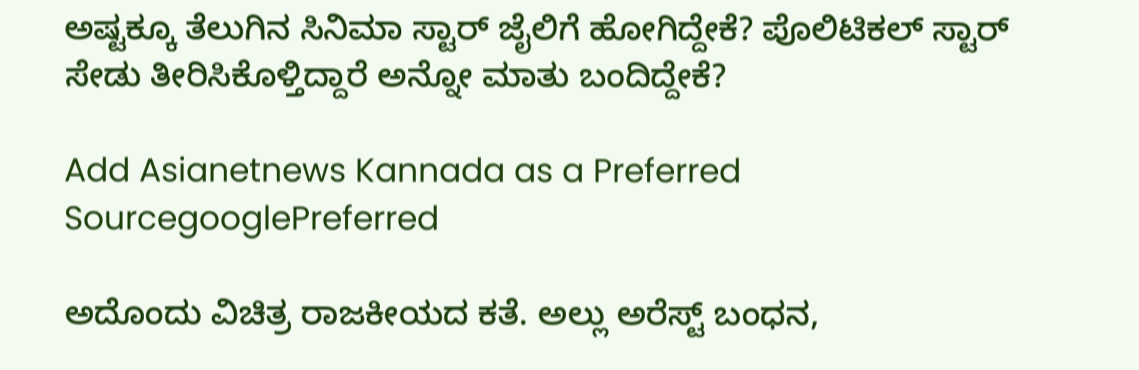ಅಷ್ಟಕ್ಕೂ ತೆಲುಗಿನ ಸಿನಿಮಾ ಸ್ಟಾರ್ ಜೈಲಿಗೆ ಹೋಗಿದ್ದೇಕೆ? ಪೊಲಿಟಿಕಲ್ ಸ್ಟಾರ್ ಸೇಡು ತೀರಿಸಿಕೊಳ್ತಿದ್ದಾರೆ ಅನ್ನೋ ಮಾತು ಬಂದಿದ್ದೇಕೆ?

Add Asianetnews Kannada as a Preferred SourcegooglePreferred

ಅದೊಂದು ವಿಚಿತ್ರ ರಾಜಕೀಯದ ಕತೆ. ಅಲ್ಲು ಅರೆಸ್ಟ್ ಬಂಧನ,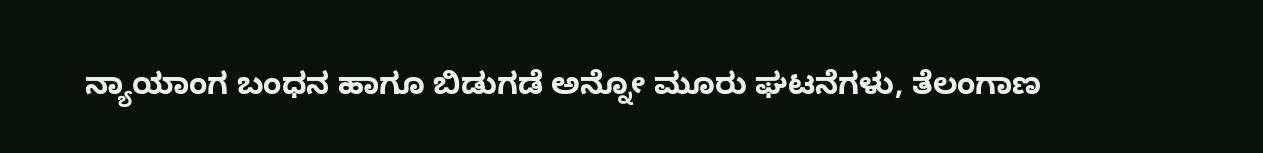ನ್ಯಾಯಾಂಗ ಬಂಧನ ಹಾಗೂ ಬಿಡುಗಡೆ ಅನ್ನೋ ಮೂರು ಘಟನೆಗಳು, ತೆಲಂಗಾಣ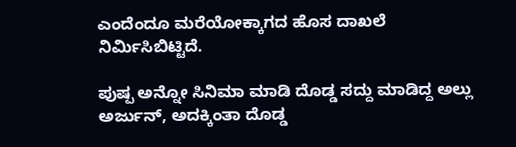ಎಂದೆಂದೂ ಮರೆಯೋಕ್ಕಾಗದ ಹೊಸ ದಾಖಲೆ ನಿರ್ಮಿಸಿಬಿಟ್ಟಿದೆ.

ಪುಷ್ಪ ಅನ್ನೋ ಸಿನಿಮಾ ಮಾಡಿ ದೊಡ್ಡ ಸದ್ದು ಮಾಡಿದ್ದ ಅಲ್ಲು ಅರ್ಜುನ್, ಅದಕ್ಕಿಂತಾ ದೊಡ್ಡ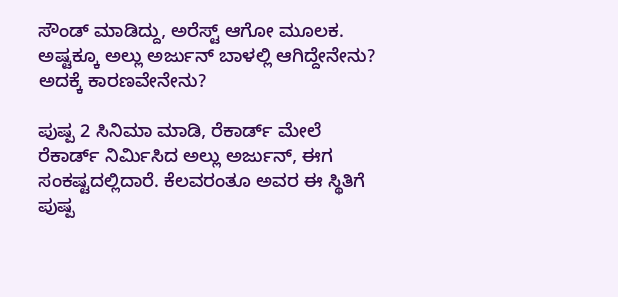ಸೌಂಡ್ ಮಾಡಿದ್ದು, ಅರೆಸ್ಟ್ ಆಗೋ ಮೂಲಕ. ಅಷ್ಟಕ್ಕೂ ಅಲ್ಲು ಅರ್ಜುನ್ ಬಾಳಲ್ಲಿ ಆಗಿದ್ದೇನೇನು? ಅದಕ್ಕೆ ಕಾರಣವೇನೇನು?

ಪುಷ್ಪ 2 ಸಿನಿಮಾ ಮಾಡಿ, ರೆಕಾರ್ಡ್ ಮೇಲೆ ರೆಕಾರ್ಡ್ ನಿರ್ಮಿಸಿದ ಅಲ್ಲು ಅರ್ಜುನ್, ಈಗ ಸಂಕಷ್ಟದಲ್ಲಿದಾರೆ. ಕೆಲವರಂತೂ ಅವರ ಈ ಸ್ಥಿತಿಗೆ ಪುಷ್ಪ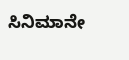ಸಿನಿಮಾನೇ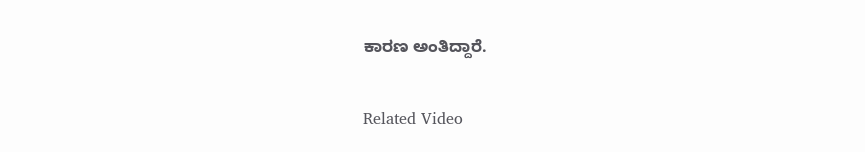ಕಾರಣ ಅಂತಿದ್ದಾರೆ.

Related Video